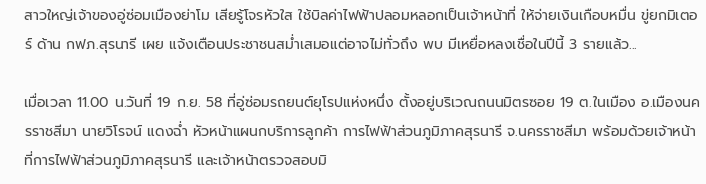สาวใหญ่เจ้าของอู่ซ่อมเมืองย่าโม เสียรู้โจรหัวใส ใช้บิลค่าไฟฟ้าปลอมหลอกเป็นเจ้าหน้าที่ ให้จ่ายเงินเกือบหมื่น ขู่ยกมิเตอร์ ด้าน กฟภ.สุรนารี เผย แจ้งเตือนประชาชนสม่ำเสมอแต่อาจไม่ทั่วถึง พบ มีเหยื่อหลงเชื่อในปีนี้ 3 รายแล้ว...

เมื่อเวลา 11.00 น.วันที่ 19 ก.ย. 58 ที่อู่ซ่อมรถยนต์ยุโรปแห่งหนึ่ง ตั้งอยู่บริเวณถนนมิตรซอย 19 ต.ในเมือง อ.เมืองนครราชสีมา นายวิโรจน์ แดงฉ่ำ หัวหน้าแผนกบริการลูกค้า การไฟฟ้าส่วนภูมิภาคสุรนารี จ.นครราชสีมา พร้อมด้วยเจ้าหน้าที่การไฟฟ้าส่วนภูมิภาคสุรนารี และเจ้าหน้าตรวจสอบมิ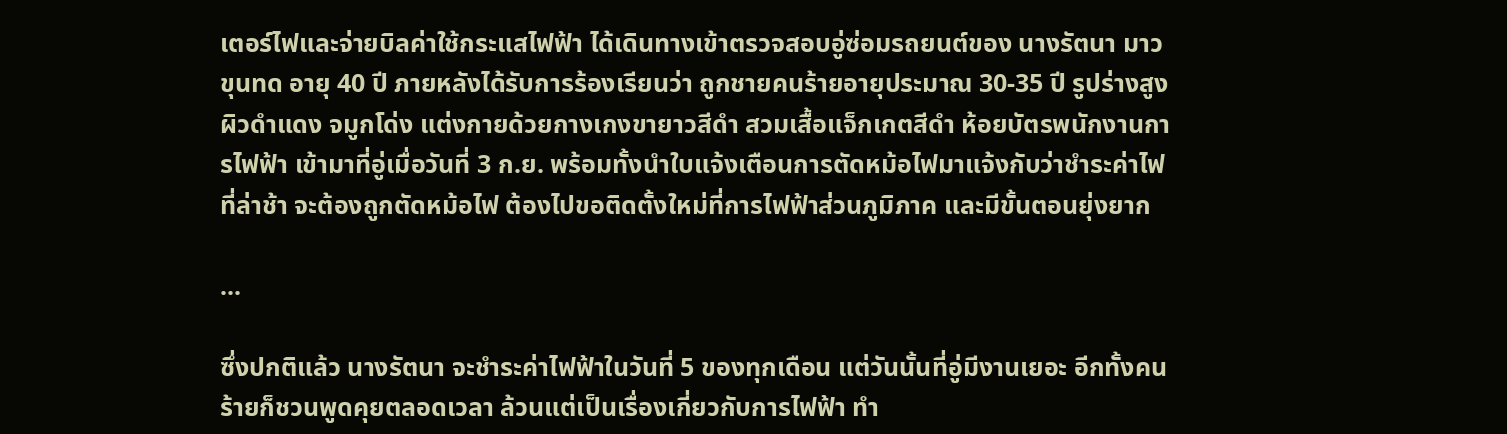เตอร์ไฟและจ่ายบิลค่าใช้กระแสไฟฟ้า ได้เดินทางเข้าตรวจสอบอู่ซ่อมรถยนต์ของ นางรัตนา มาวขุนทด อายุ 40 ปี ภายหลังได้รับการร้องเรียนว่า ถูกชายคนร้ายอายุประมาณ 30-35 ปี รูปร่างสูง ผิวดำแดง จมูกโด่ง แต่งกายด้วยกางเกงขายาวสีดำ สวมเสื้อแจ็กเกตสีดำ ห้อยบัตรพนักงานการไฟฟ้า เข้ามาที่อู่เมื่อวันที่ 3 ก.ย. พร้อมทั้งนำใบแจ้งเตือนการตัดหม้อไฟมาแจ้งกับว่าชำระค่าไฟที่ล่าช้า จะต้องถูกตัดหม้อไฟ ต้องไปขอติดตั้งใหม่ที่การไฟฟ้าส่วนภูมิภาค และมีขั้นตอนยุ่งยาก

...

ซึ่งปกติแล้ว นางรัตนา จะชำระค่าไฟฟ้าในวันที่ 5 ของทุกเดือน แต่วันนั้นที่อู่มีงานเยอะ อีกทั้งคนร้ายก็ชวนพูดคุยตลอดเวลา ล้วนแต่เป็นเรื่องเกี่ยวกับการไฟฟ้า ทำ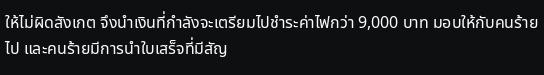ให้ไม่ผิดสังเกต จึงนำเงินที่กำลังจะเตรียมไปชำระค่าไฟกว่า 9,000 บาท มอบให้กับคนร้ายไป และคนร้ายมีการนำใบเสร็จที่มีสัญ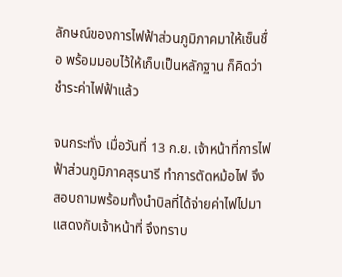ลักษณ์ของการไฟฟ้าส่วนภูมิภาคมาให้เซ็นชื่อ พร้อมมอบไว้ให้เก็บเป็นหลักฐาน ก็คิดว่าชำระค่าไฟฟ้าแล้ว

จนกระทั่ง เมื่อวันที่ 13 ก.ย. เจ้าหน้าที่การไฟฟ้าส่วนภูมิภาคสุรนารี ทำการตัดหม้อไฟ จึงสอบถามพร้อมทั้งนำบิลที่ได้จ่ายค่าไฟไปมาแสดงกับเจ้าหน้าที่ จึงทราบ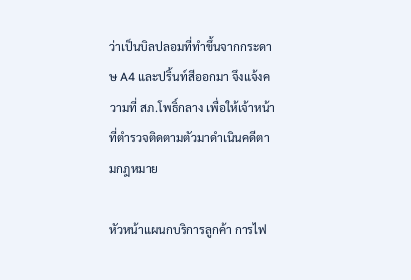ว่าเป็นบิลปลอมที่ทำขึ้นจากกระดาษ A4 และปริ้นท์สีออกมา จึงแจ้งความที่ สภ.โพธิ์กลาง เพื่อให้เจ้าหน้าที่ตำรวจติดตามตัวมาดำเนินคดีตามกฎหมาย

หัวหน้าแผนกบริการลูกค้า การไฟ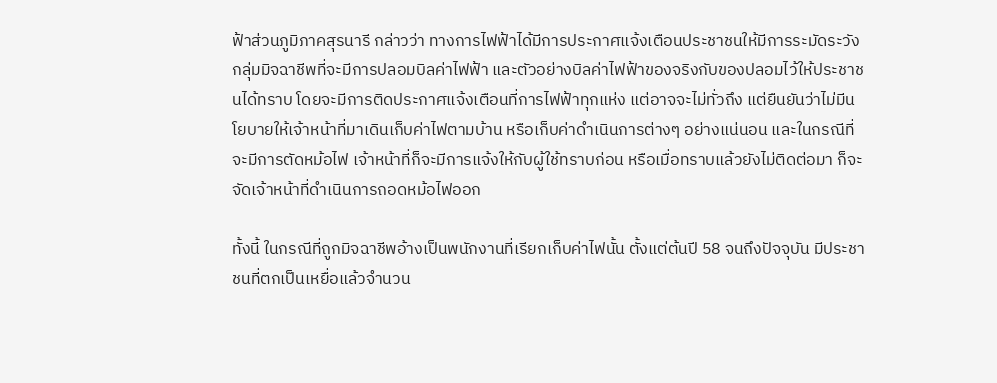ฟ้าส่วนภูมิภาคสุรนารี กล่าวว่า ทางการไฟฟ้าได้มีการประกาศแจ้งเตือนประชาชนให้มีการระมัดระวังกลุ่มมิจฉาชีพที่จะมีการปลอมบิลค่าไฟฟ้า และตัวอย่างบิลค่าไฟฟ้าของจริงกับของปลอมไว้ให้ประชาชนได้ทราบ โดยจะมีการติดประกาศแจ้งเตือนที่การไฟฟ้าทุกแห่ง แต่อาจจะไม่ทั่วถึง แต่ยืนยันว่าไม่มีนโยบายให้เจ้าหน้าที่มาเดินเก็บค่าไฟตามบ้าน หรือเก็บค่าดำเนินการต่างๆ อย่างแน่นอน และในกรณีที่จะมีการตัดหม้อไฟ เจ้าหน้าที่ก็จะมีการแจ้งให้กับผู้ใช้ทราบก่อน หรือเมื่อทราบแล้วยังไม่ติดต่อมา ก็จะจัดเจ้าหน้าที่ดำเนินการถอดหม้อไฟออก

ทั้งนี้ ในกรณีที่ถูกมิจฉาชีพอ้างเป็นพนักงานที่เรียกเก็บค่าไฟนั้น ตั้งแต่ต้นปี 58 จนถึงปัจจุบัน มีประชาชนที่ตกเป็นเหยื่อแล้วจำนวน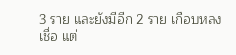3 ราย และยังมีอีก 2 ราย เกือบหลงเชื่อ แต่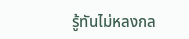รู้ทันไม่หลงกล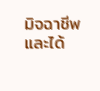มิจฉาชีพและได้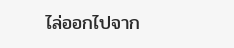ไล่ออกไปจาก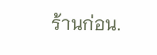ร้านก่อน.